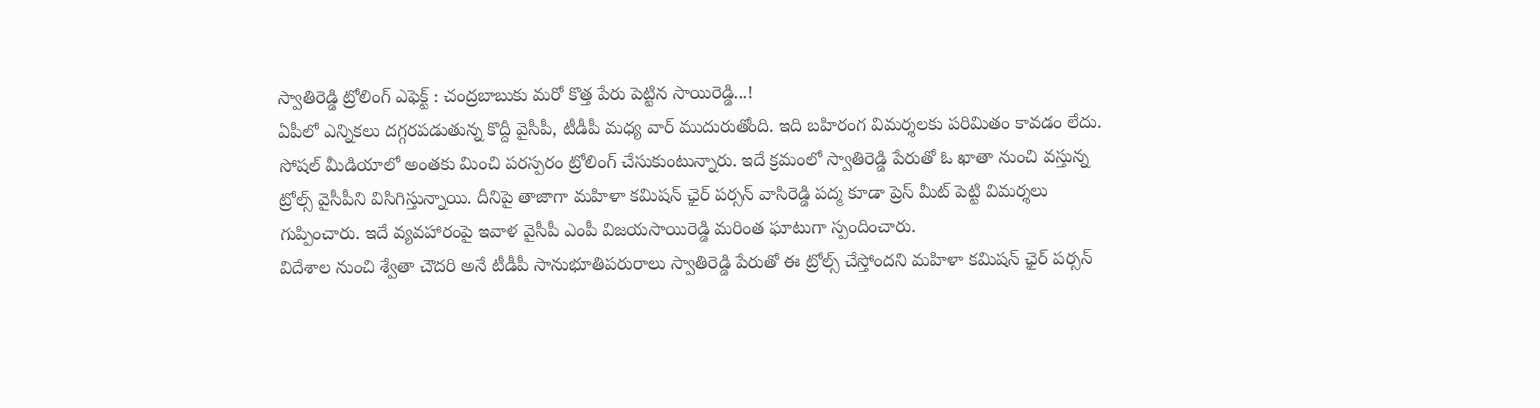స్వాతిరెడ్డి ట్రోలింగ్ ఎఫెక్ట్ : చంద్రబాబుకు మరో కొత్త పేరు పెట్టిన సాయిరెడ్డి...!
ఏపీలో ఎన్నికలు దగ్గరపడుతున్న కొద్దీ వైసీపీ, టీడీపీ మధ్య వార్ ముదురుతోంది. ఇది బహిరంగ విమర్శలకు పరిమితం కావడం లేదు. సోషల్ మీడియాలో అంతకు మించి పరస్పరం ట్రోలింగ్ చేసుకుంటున్నారు. ఇదే క్రమంలో స్వాతిరెడ్డి పేరుతో ఓ ఖాతా నుంచి వస్తున్న ట్రోల్స్ వైసీపీని విసిగిస్తున్నాయి. దీనిపై తాజాగా మహిళా కమిషన్ ఛైర్ పర్సన్ వాసిరెడ్డి పద్మ కూడా ప్రెస్ మీట్ పెట్టి విమర్శలు గుప్పించారు. ఇదే వ్యవహారంపై ఇవాళ వైసీపీ ఎంపీ విజయసాయిరెడ్డి మరింత ఘాటుగా స్పందించారు.
విదేశాల నుంచి శ్వేతా చౌదరి అనే టీడీపీ సానుభూతిపరురాలు స్వాతిరెడ్డి పేరుతో ఈ ట్రోల్స్ చేస్తోందని మహిళా కమిషన్ ఛైర్ పర్సన్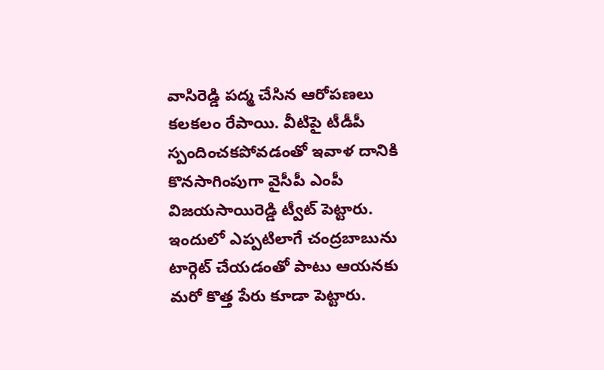వాసిరెడ్డి పద్మ చేసిన ఆరోపణలు కలకలం రేపాయి. వీటిపై టీడీపీ స్పందించకపోవడంతో ఇవాళ దానికి కొనసాగింపుగా వైసీపీ ఎంపీ విజయసాయిరెడ్డి ట్వీట్ పెట్టారు. ఇందులో ఎప్పటిలాగే చంద్రబాబును టార్గెట్ చేయడంతో పాటు ఆయనకు మరో కొత్త పేరు కూడా పెట్టారు.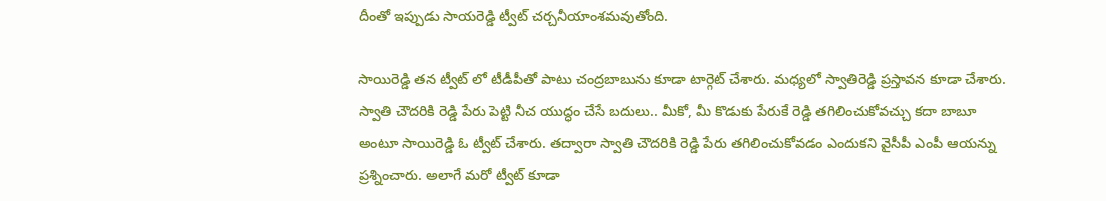దీంతో ఇప్పుడు సాయరెడ్డి ట్వీట్ చర్చనీయాంశమవుతోంది.

సాయిరెడ్డి తన ట్వీట్ లో టీడీపీతో పాటు చంద్రబాబును కూడా టార్గెట్ చేశారు. మధ్యలో స్వాతిరెడ్డి ప్రస్తావన కూడా చేశారు. స్వాతి చౌదరికి రెడ్డి పేరు పెట్టి నీచ యుద్ధం చేసే బదులు.. మీకో, మీ కొడుకు పేరుకే రెడ్డి తగిలించుకోవచ్చు కదా బాబూ అంటూ సాయిరెడ్డి ఓ ట్వీట్ చేశారు. తద్వారా స్వాతి చౌదరికి రెడ్డి పేరు తగిలించుకోవడం ఎందుకని వైసీపీ ఎంపీ ఆయన్ను ప్రశ్నించారు. అలాగే మరో ట్వీట్ కూడా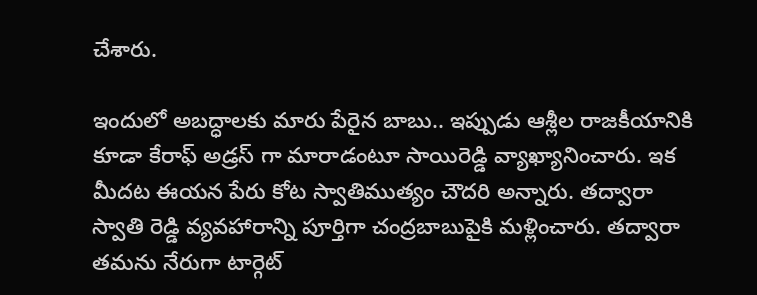చేశారు.

ఇందులో అబద్ధాలకు మారు పేరైన బాబు.. ఇప్పుడు ఆశ్లీల రాజకీయానికి కూడా కేరాఫ్ అడ్రస్ గా మారాడంటూ సాయిరెడ్డి వ్యాఖ్యానించారు. ఇక మీదట ఈయన పేరు కోట స్వాతిముత్యం చౌదరి అన్నారు. తద్వారా స్వాతి రెడ్డి వ్యవహారాన్ని పూర్తిగా చంద్రబాబుపైకి మళ్లించారు. తద్వారా తమను నేరుగా టార్గెట్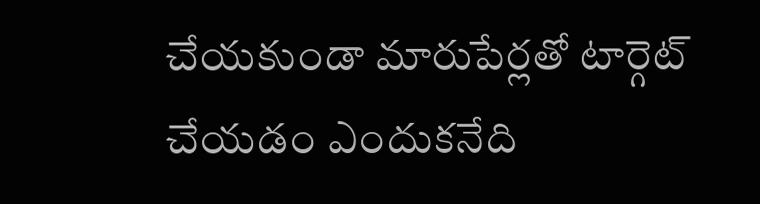చేయకుండా మారుపేర్లతో టార్గెట్ చేయడం ఎందుకనేది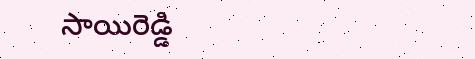సాయిరెడ్డి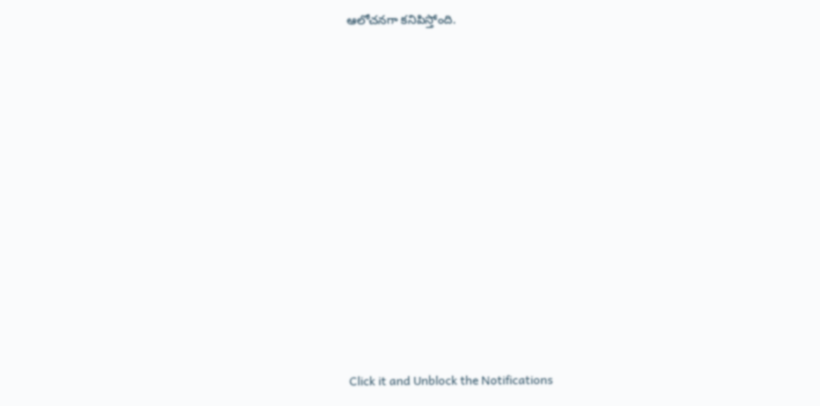ఆలోచనగా కనిపిస్తోంది.












Click it and Unblock the Notifications